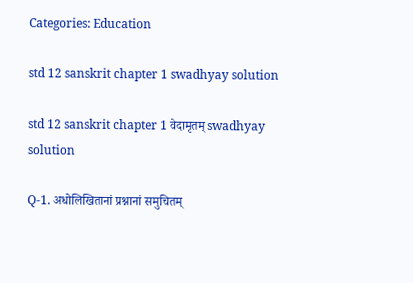Categories: Education

std 12 sanskrit chapter 1 swadhyay solution

std 12 sanskrit chapter 1 वेदामृतम् swadhyay solution

Q-1. अधोलिखितानां प्रश्नानां समुचितम्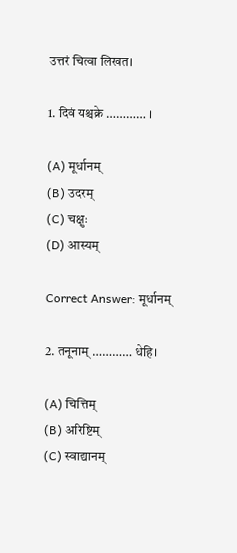उत्तरं चित्वा लिखत।

1. दिवं यश्चक्रे ………… ।

(A) मूर्धानम्
(B) उदरम्
(C) चक्षुः
(D) आस्यम्

Correct Answer: मूर्धानम्

2. तनूनाम् ………… धेहि।

(A) चित्तिम्
(B) अरिष्टिम्
(C) स्वाद्यानम्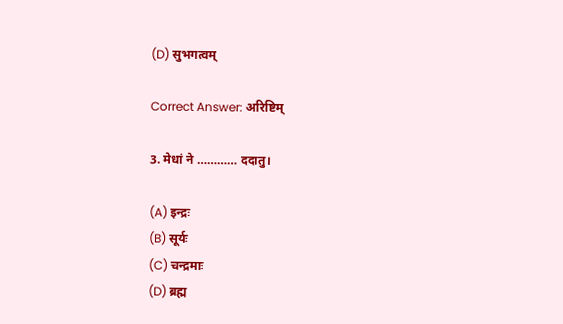(D) सुभगत्वम्

Correct Answer: अरिष्टिम्

3. मेधां ने ………… ददातु।

(A) इन्द्रः
(B) सूर्यः
(C) चन्द्रमाः
(D) ब्रह्म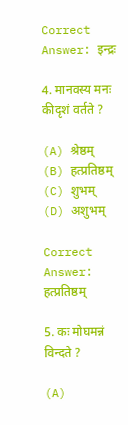Correct Answer: इन्द्रः

4. मानवस्य मनः कीदृशं वर्तते ?

(A) श्रेष्ठम्
(B) हत्प्रतिष्ठम्
(C) शुभम्
(D) अशुभम्

Correct Answer: हत्प्रतिष्ठम्

5. कः मोघमन्नं विन्दते ?

(A)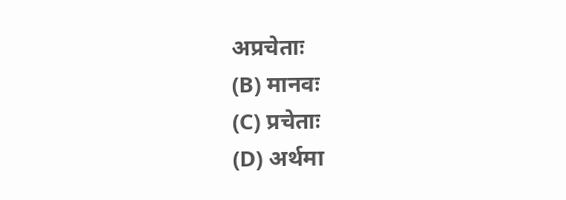अप्रचेताः
(B) मानवः
(C) प्रचेताः
(D) अर्थमा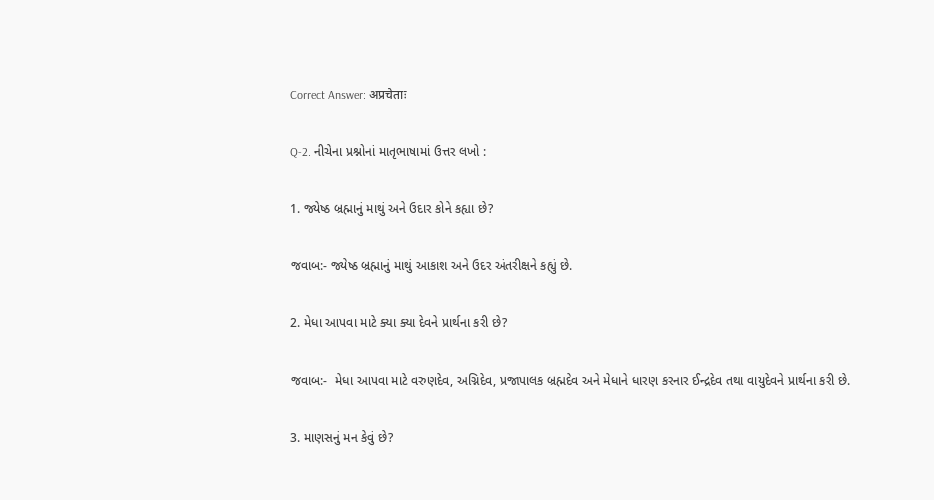Correct Answer: अप्रचेताः

Q-2. નીચેના પ્રશ્નોનાં માતૃભાષામાં ઉત્તર લખો :

1. જ્યેષ્ઠ બ્રહ્માનું માથું અને ઉદાર કોને કહ્યા છે?

જવાબ:- જ્યેષ્ઠ બ્રહ્માનું માથું આકાશ અને ઉદર અંતરીક્ષને કહ્યું છે.

2. મેધા આપવા માટે ક્યા ક્યા દેવને પ્રાર્થના કરી છે?

જવાબ:-  મેધા આપવા માટે વરુણદેવ, અગ્નિદેવ, પ્રજાપાલક બ્રહ્મદેવ અને મેધાને ધારણ કરનાર ઈન્દ્રદેવ તથા વાયુદેવને પ્રાર્થના કરી છે.

3. માણસનું મન કેવું છે?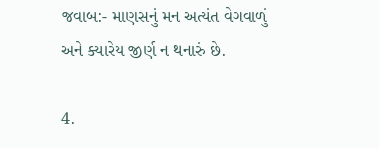જવાબ:- માણસનું મન અત્યંત વેગવાળું અને ક્યારેય જીર્ણ ન થનારું છે.

4.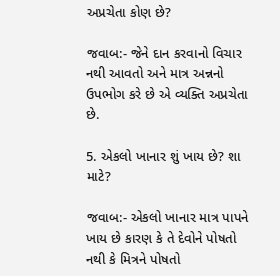અપ્રચેતા કોણ છે?

જવાબ:- જેને દાન કરવાનો વિચાર નથી આવતો અને માત્ર અન્નનો ઉપભોગ કરે છે એ વ્યક્તિ અપ્રચેતા છે.

5. એકલો ખાનાર શું ખાય છે? શા માટે?

જવાબ:- એકલો ખાનાર માત્ર પાપને ખાય છે કારણ કે તે દેવોને પોષતો નથી કે મિત્રને પોષતો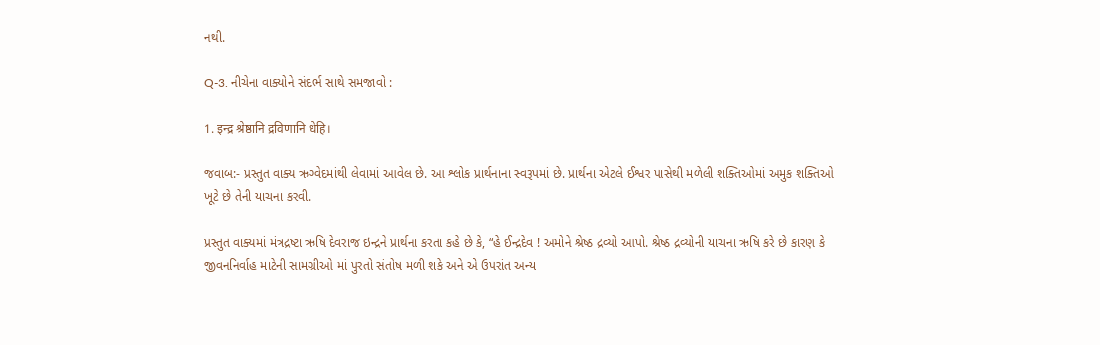નથી.

Q-3. નીચેના વાક્યોને સંદર્ભ સાથે સમજાવો :

1. इन्द्र श्रेष्ठानि द्रविणानि धेहि।

જવાબ:- પ્રસ્તુત વાક્ય ઋગ્વેદમાંથી લેવામાં આવેલ છે. આ શ્લોક પ્રાર્થનાના સ્વરૂપમાં છે. પ્રાર્થના એટલે ઈશ્વર પાસેથી મળેલી શક્તિઓમાં અમુક શક્તિઓ ખૂટે છે તેની યાચના કરવી.

પ્રસ્તુત વાક્યમાં મંત્રદ્રષ્ટા ઋષિ દેવરાજ ઇન્દ્રને પ્રાર્થના કરતા કહે છે કે, “હે ઈન્દ્રદેવ ! અમોને શ્રેષ્ઠ દ્રવ્યો આપો. શ્રેષ્ઠ દ્રવ્યોની યાચના ઋષિ કરે છે કારણ કે જીવનનિર્વાહ માટેની સામગ્રીઓ માં પુરતો સંતોષ મળી શકે અને એ ઉપરાંત અન્ય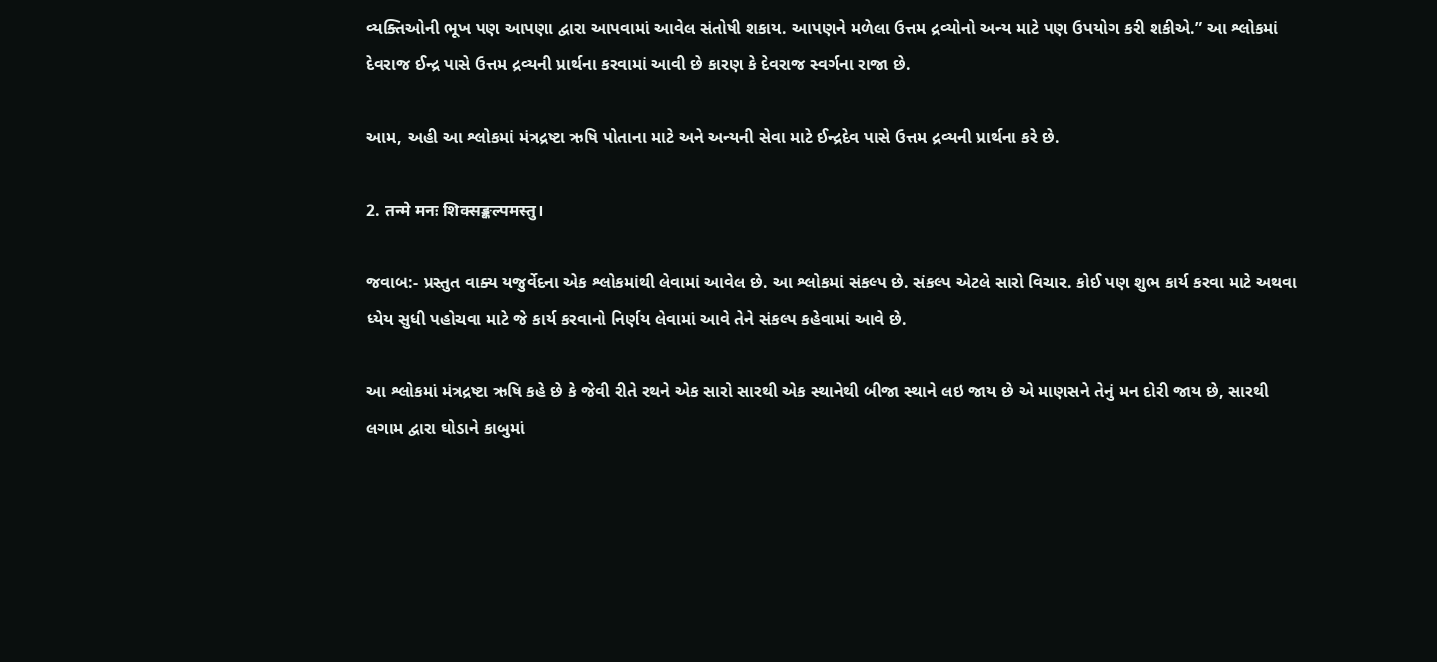વ્યક્તિઓની ભૂખ પણ આપણા દ્વારા આપવામાં આવેલ સંતોષી શકાય. આપણને મળેલા ઉત્તમ દ્રવ્યોનો અન્ય માટે પણ ઉપયોગ કરી શકીએ.” આ શ્લોકમાં દેવરાજ ઈન્દ્ર પાસે ઉત્તમ દ્રવ્યની પ્રાર્થના કરવામાં આવી છે કારણ કે દેવરાજ સ્વર્ગના રાજા છે.

આમ, અહી આ શ્લોકમાં મંત્રદ્રષ્ટા ઋષિ પોતાના માટે અને અન્યની સેવા માટે ઈન્દ્રદેવ પાસે ઉત્તમ દ્રવ્યની પ્રાર્થના કરે છે.

2. तन्मे मनः शिक्सङ्कल्पमस्तु।

જવાબ:- પ્રસ્તુત વાક્ય યજુર્વેદના એક શ્લોકમાંથી લેવામાં આવેલ છે. આ શ્લોકમાં સંકલ્પ છે. સંકલ્પ એટલે સારો વિચાર. કોઈ પણ શુભ કાર્ય કરવા માટે અથવા ધ્યેય સુધી પહોચવા માટે જે કાર્ય કરવાનો નિર્ણય લેવામાં આવે તેને સંકલ્પ કહેવામાં આવે છે.

આ શ્લોકમાં મંત્રદ્રષ્ટા ઋષિ કહે છે કે જેવી રીતે રથને એક સારો સારથી એક સ્થાનેથી બીજા સ્થાને લઇ જાય છે એ માણસને તેનું મન દોરી જાય છે, સારથી લગામ દ્વારા ઘોડાને કાબુમાં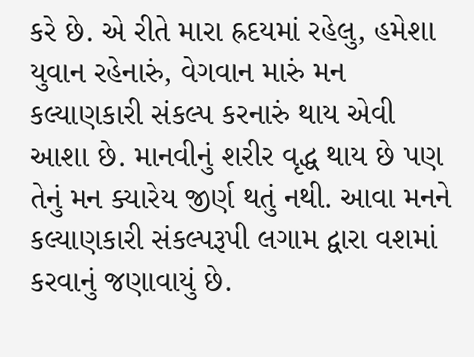કરે છે. એ રીતે મારા હ્રદયમાં રહેલુ, હમેશા યુવાન રહેનારું, વેગવાન મારું મન કલ્યાણકારી સંકલ્પ કરનારું થાય એવી આશા છે. માનવીનું શરીર વૃદ્ધ થાય છે પણ તેનું મન ક્યારેય જીર્ણ થતું નથી. આવા મનને કલ્યાણકારી સંકલ્પરૂપી લગામ દ્વારા વશમાં કરવાનું જણાવાયું છે.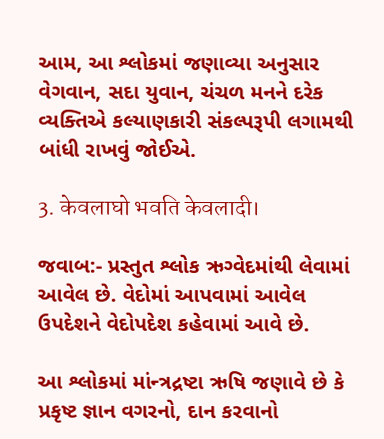આમ, આ શ્લોકમાં જણાવ્યા અનુસાર વેગવાન, સદા યુવાન, ચંચળ મનને દરેક વ્યક્તિએ કલ્યાણકારી સંકલ્પરૂપી લગામથી બાંધી રાખવું જોઈએ.

3. केवलाघो भवति केवलादी।

જવાબ:- પ્રસ્તુત શ્લોક ઋગ્વેદમાંથી લેવામાં આવેલ છે. વેદોમાં આપવામાં આવેલ ઉપદેશને વેદોપદેશ કહેવામાં આવે છે.

આ શ્લોકમાં માંન્ત્રદ્રષ્ટા ઋષિ જણાવે છે કે પ્રકૃષ્ટ જ્ઞાન વગરનો, દાન કરવાનો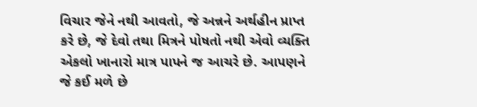વિચાર જેને નથી આવતો, જે અન્નને અર્થહીન પ્રાપ્ત કરે છે, જે દેવો તથા મિત્રને પોષતો નથી એવો વ્યક્તિ એકલો ખાનારો માત્ર પાપને જ આચરે છે. આપણને જે કઈ મળે છે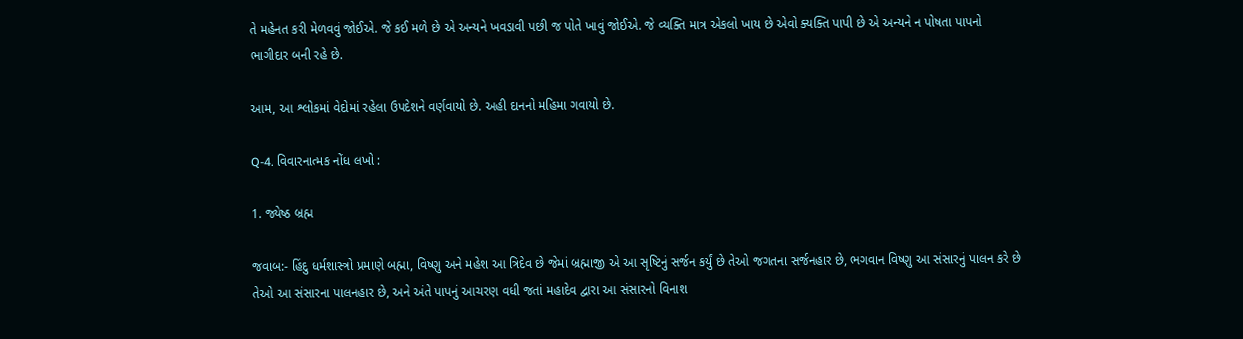તે મહેનત કરી મેળવવું જોઈએ. જે કઈ મળે છે એ અન્યને ખવડાવી પછી જ પોતે ખાવું જોઈએ. જે વ્યક્તિ માત્ર એકલો ખાય છે એવો ક્યક્તિ પાપી છે એ અન્યને ન પોષતા પાપનો ભાગીદાર બની રહે છે.

આમ, આ શ્લોકમાં વેદોમાં રહેલા ઉપદેશને વર્ણવાયો છે. અહી દાનનો મહિમા ગવાયો છે.

Q-4. વિવારનાત્મક નોંધ લખો :

1. જ્યેષ્ઠ બ્રહ્મ

જવાબ:- હિંદુ ધર્મશાસ્ત્રો પ્રમાણે બહ્મા, વિષ્ણુ અને મહેશ આ ત્રિદેવ છે જેમાં બ્રહ્માજી એ આ સૃષ્ટિનું સર્જન કર્યું છે તેઓ જગતના સર્જનહાર છે, ભગવાન વિષ્ણુ આ સંસારનું પાલન કરે છે તેઓ આ સંસારના પાલનહાર છે, અને અંતે પાપનું આચરણ વધી જતાં મહાદેવ દ્વારા આ સંસારનો વિનાશ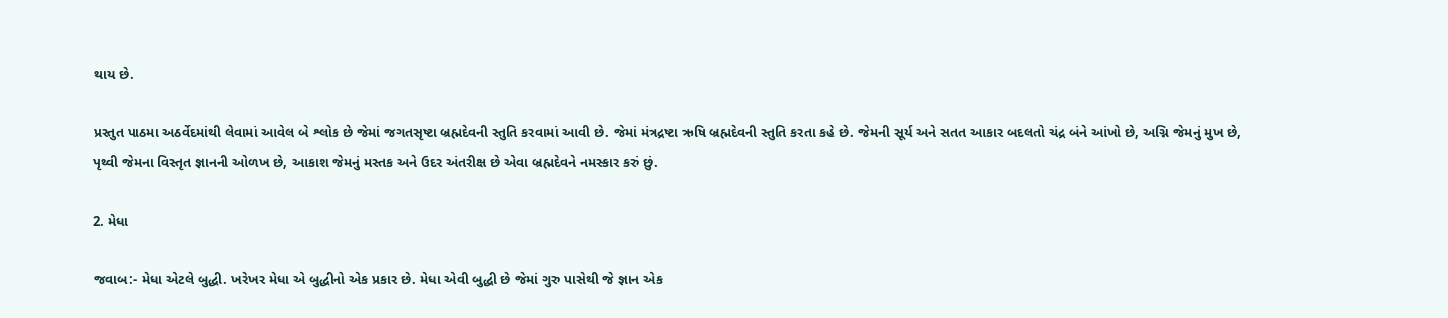થાય છે.

પ્રસ્તુત પાઠમા અઠર્વેદમાંથી લેવામાં આવેલ બે શ્લોક છે જેમાં જગતસૃષ્ટા બ્રહ્મદેવની સ્તુતિ કરવામાં આવી છે. જેમાં મંત્રદ્રષ્ટા ઋષિ બ્રહ્મદેવની સ્તુતિ કરતા કહે છે. જેમની સૂર્ય અને સતત આકાર બદલતો ચંદ્ર બંને આંખો છે, અગ્નિ જેમનું મુખ છે, પૃથ્વી જેમના વિસ્તૃત જ્ઞાનની ઓળખ છે, આકાશ જેમનું મસ્તક અને ઉદર અંતરીક્ષ છે એવા બ્રહ્મદેવને નમસ્કાર કરું છું.

2. મેધા

જવાબ:- મેધા એટલે બુદ્ધી. ખરેખર મેધા એ બુદ્ધીનો એક પ્રકાર છે. મેધા એવી બુદ્ધી છે જેમાં ગુરુ પાસેથી જે જ્ઞાન એક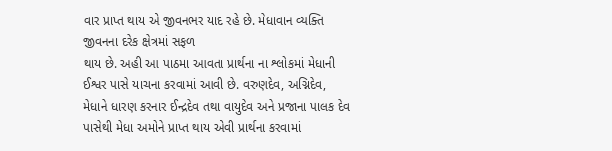વાર પ્રાપ્ત થાય એ જીવનભર યાદ રહે છે. મેધાવાન વ્યક્તિ જીવનના દરેક ક્ષેત્રમાં સફળ
થાય છે. અહી આ પાઠમા આવતા પ્રાર્થના ના શ્લોકમાં મેધાની ઈશ્વર પાસે યાચના કરવામાં આવી છે. વરુણદેવ, અગ્નિદેવ, મેધાને ધારણ કરનાર ઈન્દ્રદેવ તથા વાયુદેવ અને પ્રજાના પાલક દેવ પાસેથી મેધા અમોને પ્રાપ્ત થાય એવી પ્રાર્થના કરવામાં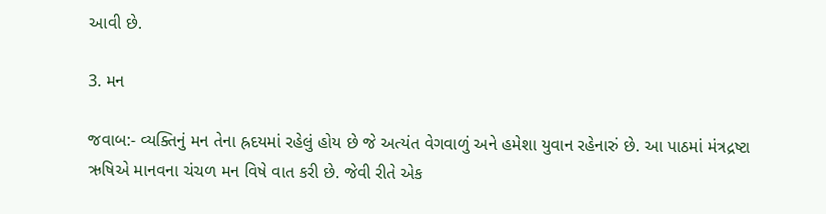આવી છે.

3. મન

જવાબ:- વ્યક્તિનું મન તેના હ્રદયમાં રહેલું હોય છે જે અત્યંત વેગવાળું અને હમેશા યુવાન રહેનારું છે. આ પાઠમાં મંત્રદ્રષ્ટા ઋષિએ માનવના ચંચળ મન વિષે વાત કરી છે. જેવી રીતે એક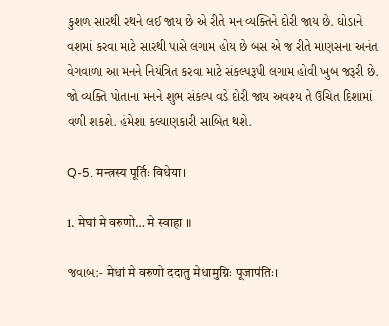કુશળ સારથી રથને લઈ જાય છે એ રીતે મન વ્યક્તિને દોરી જાય છે. ઘોડાને વશમાં કરવા માટે સારથી પાસે લગામ હોય છે બસ એ જ રીતે માણસના અનંત વેગવાળા આ મનને નિયંત્રિત કરવા માટે સંકલ્પરૂપી લગામ હોવી ખુબ જરૂરી છે. જો વ્યક્તિ પોતાના મનને શુભ સંકલ્પ વડે દોરી જાય અવશ્ય તે ઉચિત દિશામાં વળી શકશે. હંમેશા કલ્યાણકારી સાબિત થશે.

Q-5. मन्त्रस्य पूर्तिः विधेया।

1. मेघां मे वरुणो… मे स्वाहा ॥

જવાબ:- मेधां मे वरुणो ददातु मेधामुग्निः पूजाप॑तिः।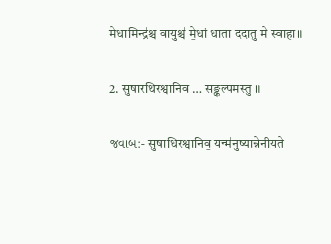मेधामिन्द्र॑श्च वायुश्च॑ मे॒धां धाता ददातु मे स्वाहा॥

2. सुषारथिरश्वानिव … सङ्कल्पमस्तु ॥

જવાબ:- सुषाधिरश्वानिव॒ यन्म॑नुष्यान्नेनीयते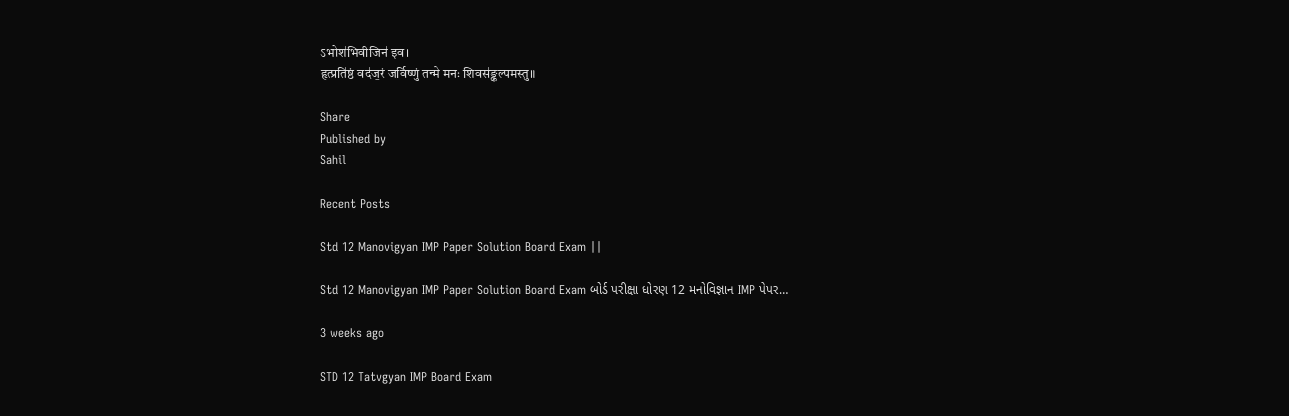ऽभोश॑भिवीजिन॑ इव।
हृत्प्रति॑ष्ठं वद॑ज॒रं जर्विष्णुं तन्मे मनः शिवस॑ङ्कल्पमस्तु॥

Share
Published by
Sahil

Recent Posts

Std 12 Manovigyan IMP Paper Solution Board Exam ||

Std 12 Manovigyan IMP Paper Solution Board Exam બોર્ડ પરીક્ષા ધોરણ 12 મનોવિજ્ઞાન IMP પેપર…

3 weeks ago

STD 12 Tatvgyan IMP Board Exam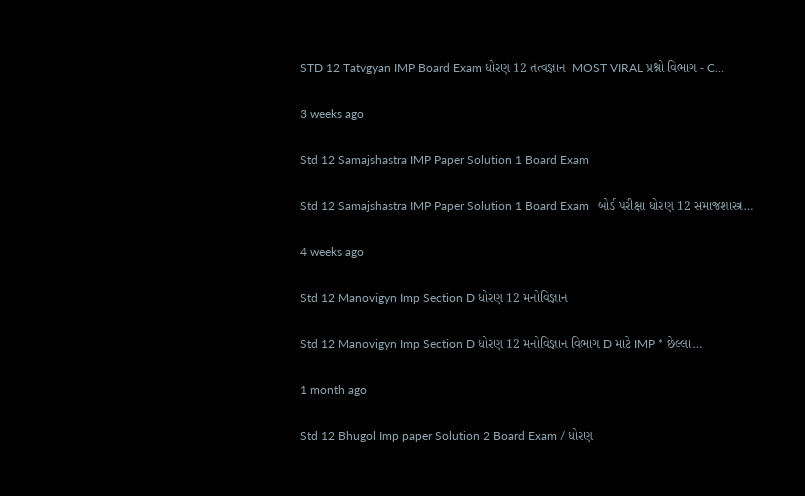STD 12 Tatvgyan IMP Board Exam ધોરણ 12 તત્વજ્ઞાન  MOST VIRAL પ્રશ્નો વિભાગ - C…

3 weeks ago

Std 12 Samajshastra IMP Paper Solution 1 Board Exam

Std 12 Samajshastra IMP Paper Solution 1 Board Exam   બોર્ડ પરીક્ષા ધોરણ 12 સમાજશાસ્ત્ર…

4 weeks ago

Std 12 Manovigyn Imp Section D ધોરણ 12 મનોવિજ્ઞાન

Std 12 Manovigyn Imp Section D ધોરણ 12 મનોવિજ્ઞાન વિભાગ D માટે IMP * છેલ્લા…

1 month ago

Std 12 Bhugol Imp paper Solution 2 Board Exam / ધોરણ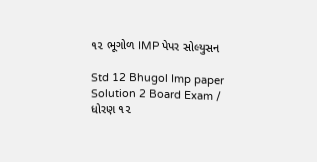૧૨ ભૂગોળ IMP પેપર સોલ્યુસન

Std 12 Bhugol Imp paper Solution 2 Board Exam / ધોરણ ૧૨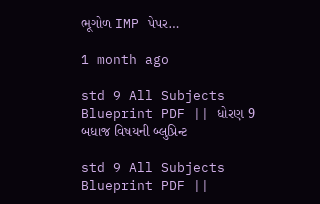ભૂગોળ IMP પેપર…

1 month ago

std 9 All Subjects Blueprint PDF || ધોરણ 9 બધાજ વિષયની બ્લુપ્રિન્ટ

std 9 All Subjects Blueprint PDF ||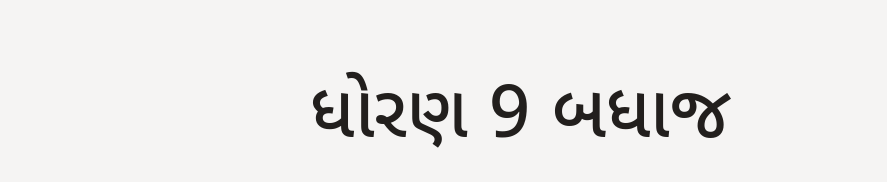ધોરણ 9 બધાજ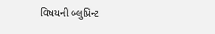વિષયની બ્લુપ્રિન્ટ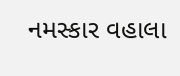નમસ્કાર વહાલા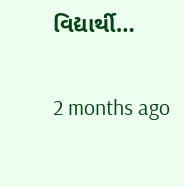વિદ્યાર્થી…

2 months ago